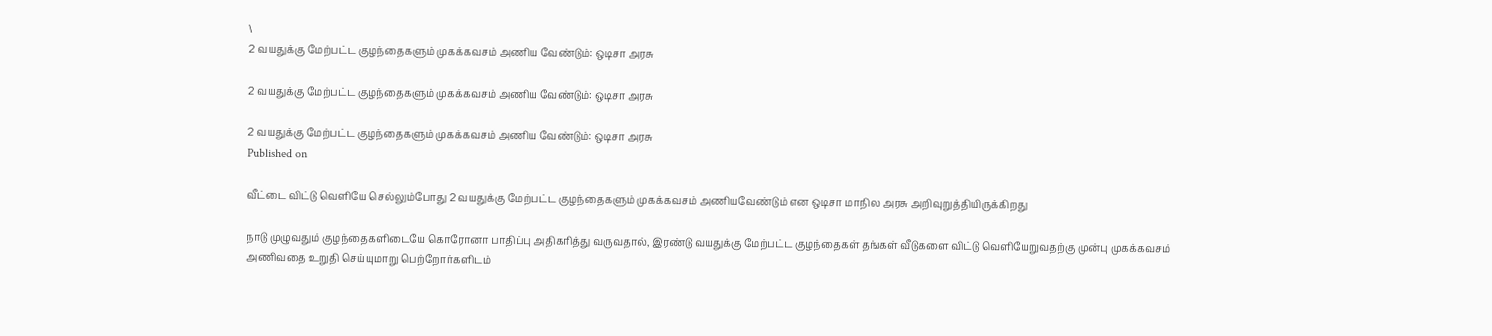\
2 வயதுக்கு மேற்பட்ட குழந்தைகளும் முகக்கவசம் அணிய வேண்டும்: ஒடிசா அரசு

2 வயதுக்கு மேற்பட்ட குழந்தைகளும் முகக்கவசம் அணிய வேண்டும்: ஒடிசா அரசு

2 வயதுக்கு மேற்பட்ட குழந்தைகளும் முகக்கவசம் அணிய வேண்டும்: ஒடிசா அரசு
Published on

வீட்டை விட்டு வெளியே செல்லும்போது 2 வயதுக்கு மேற்பட்ட குழந்தைகளும் முகக்கவசம் அணியவேண்டும் என ஒடிசா மாநில அரசு அறிவுறுத்தியிருக்கிறது

நாடு முழுவதும் குழந்தைகளிடையே கொரோனா பாதிப்பு அதிகரித்து வருவதால், இரண்டு வயதுக்கு மேற்பட்ட குழந்தைகள் தங்கள் வீடுகளை விட்டு வெளியேறுவதற்கு முன்பு முகக்கவசம் அணிவதை உறுதி செய்யுமாறு பெற்றோர்களிடம்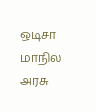ஒடிசா மாநில அரசு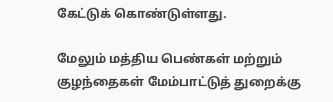கேட்டுக் கொண்டுள்ளது.

மேலும் மத்திய பெண்கள் மற்றும் குழந்தைகள் மேம்பாட்டுத் துறைக்கு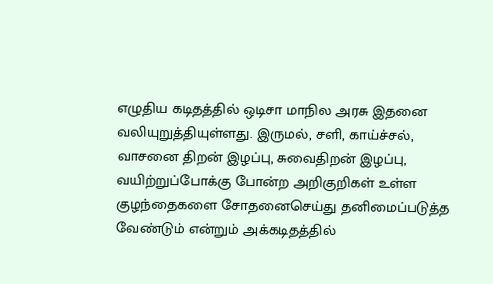எழுதிய கடிதத்தில் ஒடிசா மாநில அரசு இதனை வலியுறுத்தியுள்ளது. இருமல், சளி, காய்ச்சல், வாசனை திறன் இழப்பு, சுவைதிறன் இழப்பு, வயிற்றுப்போக்கு போன்ற அறிகுறிகள் உள்ள குழந்தைகளை சோதனைசெய்து தனிமைப்படுத்த வேண்டும் என்றும் அக்கடிதத்தில்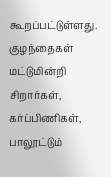கூறப்பட்டுள்ளது. குழந்தைகள் மட்டுமின்றி சிறார்கள், கர்ப்பிணிகள், பாலூட்டும்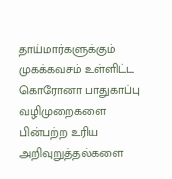தாய்மார்களுக்கும் முகக்கவசம் உள்ளிட்ட கொரோனா பாதுகாப்பு வழிமுறைகளை பின்பற்ற உரிய அறிவுறுத்தல்களை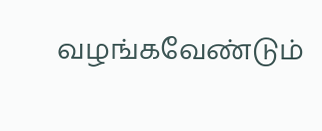வழங்கவேண்டும்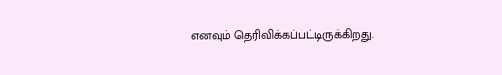எனவும் தெரிவிக்கப்பட்டிருக்கிறது.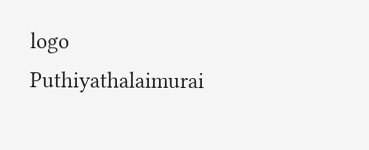logo
Puthiyathalaimurai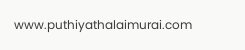www.puthiyathalaimurai.com